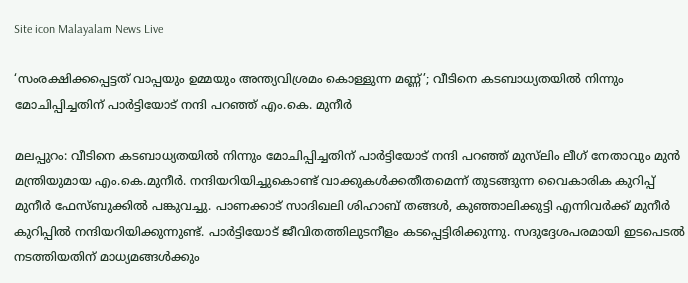Site icon Malayalam News Live

‘സംരക്ഷിക്കപ്പെട്ടത് വാപ്പയും ഉമ്മയും അന്ത്യവിശ്രമം കൊള്ളുന്ന മണ്ണ്’; വീടിനെ കടബാധ്യതയില്‍ നിന്നും മോചിപ്പിച്ചതിന് പാർട്ടിയോട് നന്ദി പറഞ്ഞ് എം.കെ. മുനീര്‍

മലപ്പുറം: വീടിനെ കടബാധ്യതയില്‍ നിന്നും മോചിപ്പിച്ചതിന് പാർട്ടിയോട് നന്ദി പറഞ്ഞ് മുസ്‌ലിം ലീഗ് നേതാവും മുന്‍ മന്ത്രിയുമായ എം.കെ.മുനീര്‍. നന്ദിയറിയിച്ചുകൊണ്ട് വാക്കുകള്‍ക്കതീതമെന്ന് തുടങ്ങുന്ന വൈകാരിക കുറിപ്പ് മുനീർ ഫേസ്ബുക്കില്‍ പങ്കുവച്ചു. പാണക്കാട് സാദിഖലി ശിഹാബ് തങ്ങള്‍, കുഞ്ഞാലിക്കുട്ടി എന്നിവർക്ക് മുനീർ കുറിപ്പില്‍ നന്ദിയറിയിക്കുന്നുണ്ട്. പാർട്ടിയോട് ജീവിതത്തിലുടനീളം കടപ്പെട്ടിരിക്കുന്നു. സദുദ്ദേശപരമായി ഇടപെടല്‍ നടത്തിയതിന് മാധ്യമങ്ങള്‍ക്കും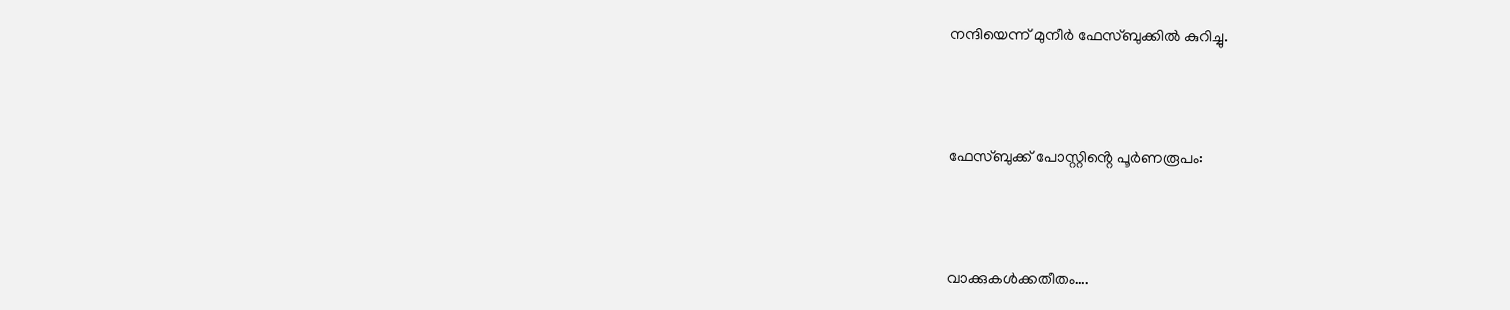നന്ദിയെന്ന് മുനീർ ഫേസ്ബുക്കില്‍ കുറിച്ചു.



ഫേസ്ബുക്ക് പോസ്റ്റിൻ്റെ പൂർണരൂപം:



വാക്കുകള്‍ക്കതീതം….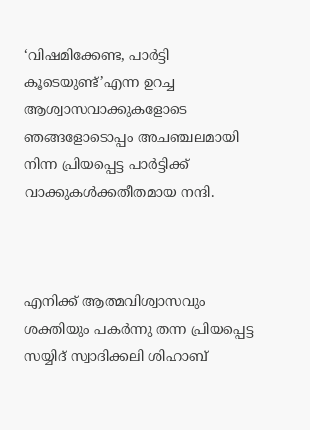‘വിഷമിക്കേണ്ട, പാർട്ടി കൂടെയുണ്ട്’എന്ന ഉറച്ച ആശ്വാസവാക്കുകളോടെ ഞങ്ങളോടൊപ്പം അചഞ്ചലമായി നിന്ന പ്രിയപ്പെട്ട പാർട്ടിക്ക് വാക്കുകള്‍ക്കതീതമായ നന്ദി.



എനിക്ക് ആത്മവിശ്വാസവും ശക്തിയും പകർന്നു തന്ന പ്രിയപ്പെട്ട സയ്യിദ് സ്വാദിക്കലി ശിഹാബ്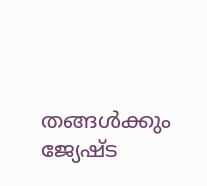തങ്ങള്‍ക്കും ജ്യേഷ്ട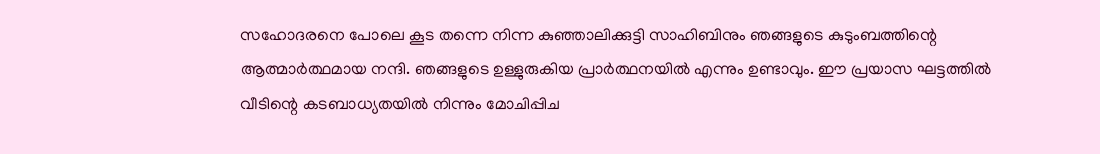സഹോദരനെ പോലെ കൂട തന്നെ നിന്ന കുഞ്ഞാലിക്കുട്ടി സാഹിബിനും ഞങ്ങളുടെ കുടുംബത്തിന്റെ ആത്മാർത്ഥമായ നന്ദി. ഞങ്ങളുടെ ഉള്ളുരുകിയ പ്രാർത്ഥനയില്‍ എന്നും ഉണ്ടാവും. ഈ പ്രയാസ ഘട്ടത്തില്‍ വീടിന്റെ കടബാധ്യതയില്‍ നിന്നും മോചിപ്പിച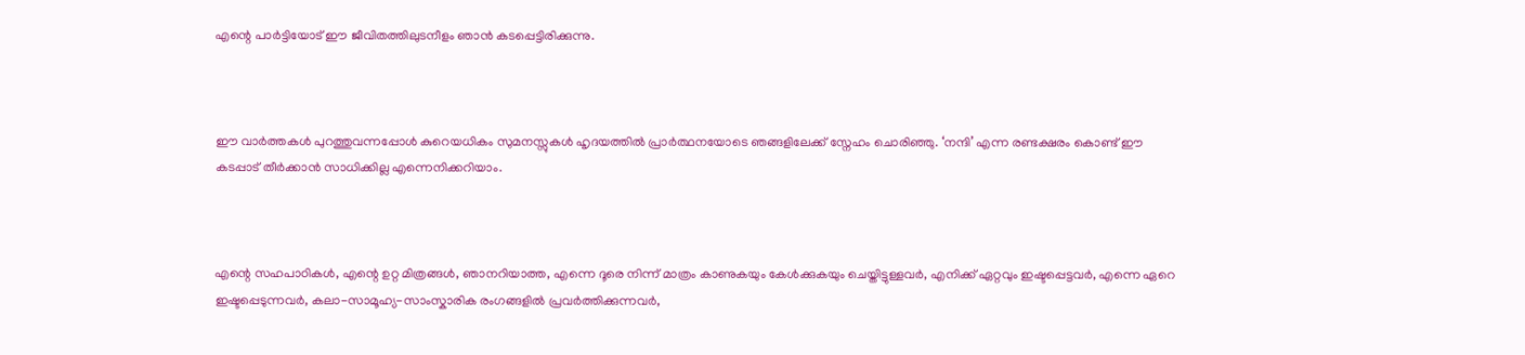എന്റെ പാർട്ടിയോട് ഈ ജീവിതത്തിലുടനീളം ഞാൻ കടപ്പെട്ടിരിക്കുന്നു.



ഈ വാർത്തകള്‍ പുറത്തുവന്നപ്പോള്‍ കുറെയധികം സുമനസ്സുകള്‍ ഹൃദയത്തില്‍ പ്രാർത്ഥനയോടെ ഞങ്ങളിലേക്ക് സ്നേഹം ചൊരിഞ്ഞു. ‘നന്ദി’ എന്ന രണ്ടക്ഷരം കൊണ്ട് ഈ കടപ്പാട് തീർക്കാൻ സാധിക്കില്ല എന്നെനിക്കറിയാം.



എന്റെ സഹപാഠികള്‍, എന്റെ ഉറ്റ മിത്രങ്ങള്‍, ഞാനറിയാത്ത, എന്നെ ദൂരെ നിന്ന് മാത്രം കാണുകയും കേള്‍ക്കുകയും ചെയ്തിട്ടുള്ളവർ, എനിക്ക് ഏറ്റവും ഇഷ്ടപ്പെട്ടവർ, എന്നെ ഏറെ ഇഷ്ടപ്പെടുന്നവർ, കലാ-സാമൂഹ്യ-സാംസ്കാരിക രംഗങ്ങളില്‍ പ്രവർത്തിക്കുന്നവർ,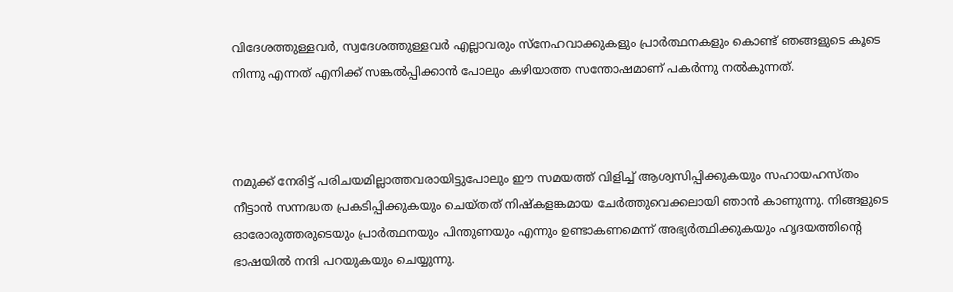വിദേശത്തുള്ളവർ, സ്വദേശത്തുള്ളവർ എല്ലാവരും സ്നേഹവാക്കുകളും പ്രാർത്ഥനകളും കൊണ്ട് ഞങ്ങളുടെ കൂടെ നിന്നു എന്നത് എനിക്ക് സങ്കല്‍പ്പിക്കാൻ പോലും കഴിയാത്ത സന്തോഷമാണ് പകർന്നു നല്‍കുന്നത്.



നമുക്ക് നേരിട്ട് പരിചയമില്ലാത്തവരായിട്ടുപോലും ഈ സമയത്ത് വിളിച്ച്‌ ആശ്വസിപ്പിക്കുകയും സഹായഹസ്തം നീട്ടാൻ സന്നദ്ധത പ്രകടിപ്പിക്കുകയും ചെയ്തത് നിഷ്‌കളങ്കമായ ചേർത്തുവെക്കലായി ഞാൻ കാണുന്നു. നിങ്ങളുടെ ഓരോരുത്തരുടെയും പ്രാർത്ഥനയും പിന്തുണയും എന്നും ഉണ്ടാകണമെന്ന് അഭ്യർത്ഥിക്കുകയും ഹൃദയത്തിന്റെ ഭാഷയില്‍ നന്ദി പറയുകയും ചെയ്യുന്നു.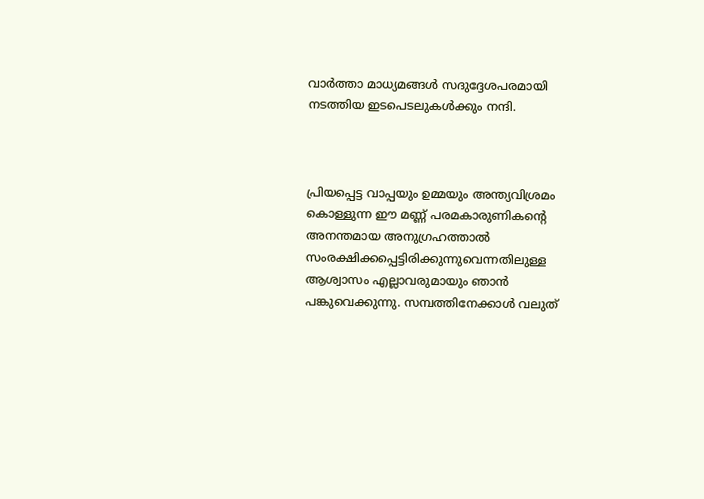വാർത്താ മാധ്യമങ്ങള്‍ സദുദ്ദേശപരമായി നടത്തിയ ഇടപെടലുകള്‍ക്കും നന്ദി.



പ്രിയപ്പെട്ട വാപ്പയും ഉമ്മയും അന്ത്യവിശ്രമം കൊള്ളുന്ന ഈ മണ്ണ് പരമകാരുണികന്റെ അനന്തമായ അനുഗ്രഹത്താല്‍ സംരക്ഷിക്കപ്പെട്ടിരിക്കുന്നുവെന്നതിലുള്ള ആശ്വാസം എല്ലാവരുമായും ഞാൻ പങ്കുവെക്കുന്നു. സമ്പത്തിനേക്കാള്‍ വലുത്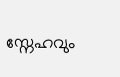സ്നേഹവും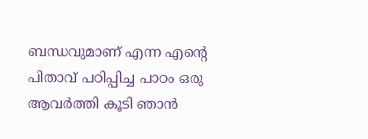ബന്ധവുമാണ് എന്ന എന്റെ പിതാവ് പഠിപ്പിച്ച പാഠം ഒരു ആവർത്തി കൂടി ഞാൻ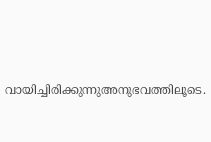വായിച്ചിരിക്കുന്നുഅനുഭവത്തിലൂടെ.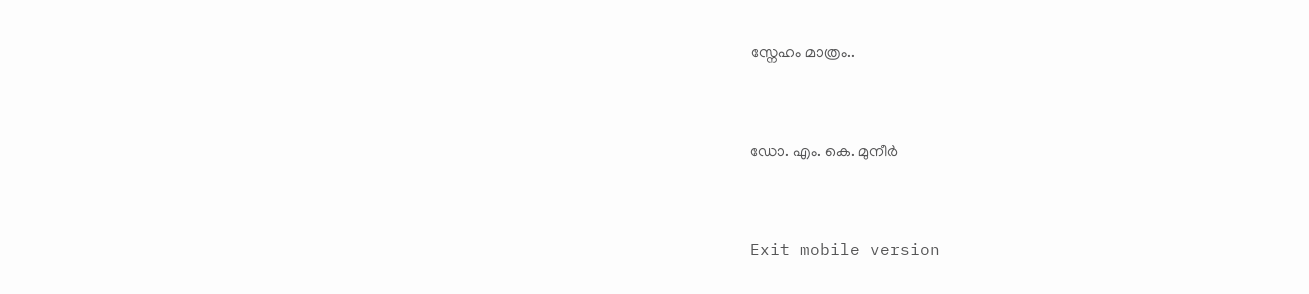സ്നേഹം മാത്രം..



ഡോ. എം. കെ. മുനീർ



Exit mobile version